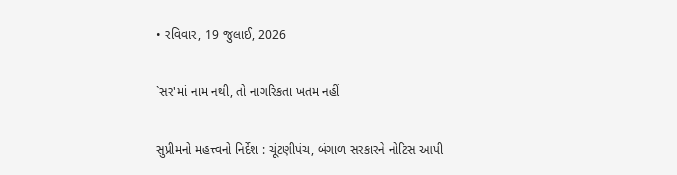• રવિવાર, 19 જુલાઈ, 2026

`સર'માં નામ નથી, તો નાગરિકતા ખતમ નહીં

સુપ્રીમનો મહત્ત્વનો નિર્દેશ : ચૂંટણીપંચ, બંગાળ સરકારને નોટિસ આપી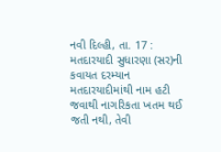નવી દિલ્હી, તા. 17 : મતદારયાદી સુધારણા (સર)ની કવાયત દરમ્યાન મતદારયાદીમાંથી નામ હટી જવાથી નાગરિકતા ખતમ થઈ જતી નથી, તેવી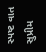સ્પષ્ટ વાત સુપ્રીમ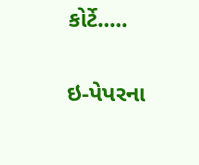કોર્ટે.....

ઇ-પેપરના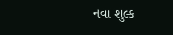નવા શુલ્ક